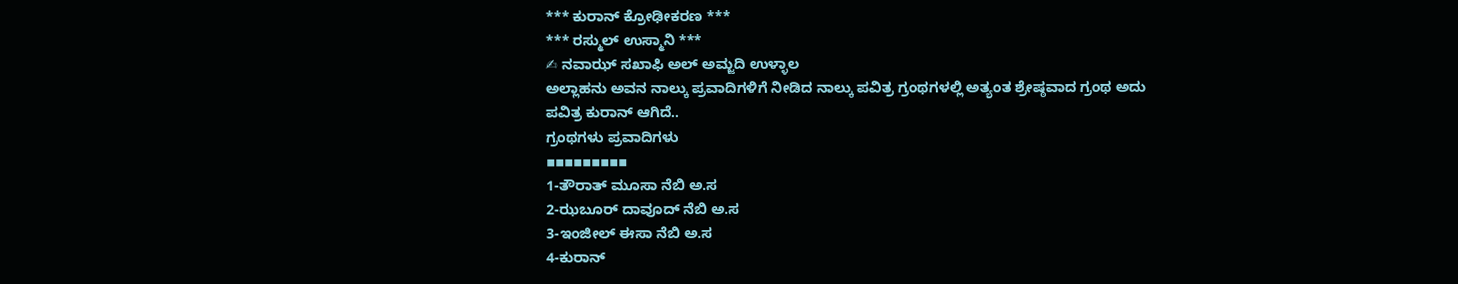*** ಕುರಾನ್ ಕ್ರೋಢೀಕರಣ ***
*** ರಸ್ಮುಲ್ ಉಸ್ಮಾನಿ ***
✍ ನವಾಝ್ ಸಖಾಫಿ ಅಲ್ ಅಮ್ಜದಿ ಉಳ್ಳಾಲ
ಅಲ್ಲಾಹನು ಅವನ ನಾಲ್ಕು ಪ್ರವಾದಿಗಳಿಗೆ ನೀಡಿದ ನಾಲ್ಕು ಪವಿತ್ರ ಗ್ರಂಥಗಳಲ್ಲಿ ಅತ್ಯಂತ ಶ್ರೇಷ್ಠವಾದ ಗ್ರಂಥ ಅದು ಪವಿತ್ರ ಕುರಾನ್ ಆಗಿದೆ..
ಗ್ರಂಥಗಳು ಪ್ರವಾದಿಗಳು
▪▪▪▪▪▪▪▪▪
1-ತೌರಾತ್ ಮೂಸಾ ನೆಬಿ ಅ.ಸ
2-ಝಬೂರ್ ದಾವೂದ್ ನೆಬಿ ಅ.ಸ
3-ಇಂಜೀಲ್ ಈಸಾ ನೆಬಿ ಅ.ಸ
4-ಕುರಾನ್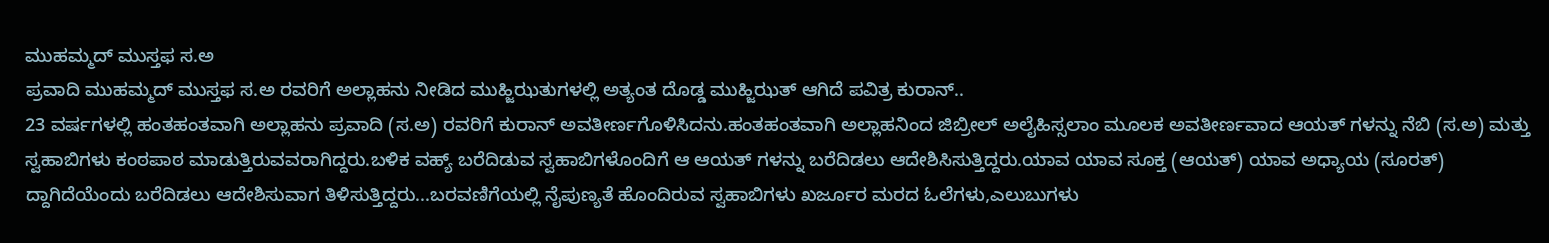ಮುಹಮ್ಮದ್ ಮುಸ್ತಫ ಸ.ಅ
ಪ್ರವಾದಿ ಮುಹಮ್ಮದ್ ಮುಸ್ತಫ ಸ.ಅ ರವರಿಗೆ ಅಲ್ಲಾಹನು ನೀಡಿದ ಮುಹ್ಜಿಝತುಗಳಲ್ಲಿ ಅತ್ಯಂತ ದೊಡ್ಡ ಮುಹ್ಜಿಝತ್ ಆಗಿದೆ ಪವಿತ್ರ ಕುರಾನ್..
23 ವರ್ಷಗಳಲ್ಲಿ ಹಂತಹಂತವಾಗಿ ಅಲ್ಲಾಹನು ಪ್ರವಾದಿ (ಸ.ಅ) ರವರಿಗೆ ಕುರಾನ್ ಅವತೀರ್ಣಗೊಳಿಸಿದನು.ಹಂತಹಂತವಾಗಿ ಅಲ್ಲಾಹನಿಂದ ಜಿಬ್ರೀಲ್ ಅಲೈಹಿಸ್ಸಲಾಂ ಮೂಲಕ ಅವತೀರ್ಣವಾದ ಆಯತ್ ಗಳನ್ನು ನೆಬಿ (ಸ.ಅ) ಮತ್ತು ಸ್ವಹಾಬಿಗಳು ಕಂಠಪಾಠ ಮಾಡುತ್ತಿರುವವರಾಗಿದ್ದರು.ಬಳಿಕ ವಹ್ಯ್ ಬರೆದಿಡುವ ಸ್ವಹಾಬಿಗಳೊಂದಿಗೆ ಆ ಆಯತ್ ಗಳನ್ನು ಬರೆದಿಡಲು ಆದೇಶಿಸಿಸುತ್ತಿದ್ದರು.ಯಾವ ಯಾವ ಸೂಕ್ತ (ಆಯತ್) ಯಾವ ಅಧ್ಯಾಯ (ಸೂರತ್) ದ್ದಾಗಿದೆಯೆಂದು ಬರೆದಿಡಲು ಆದೇಶಿಸುವಾಗ ತಿಳಿಸುತ್ತಿದ್ದರು...ಬರವಣಿಗೆಯಲ್ಲಿ ನೈಪುಣ್ಯತೆ ಹೊಂದಿರುವ ಸ್ವಹಾಬಿಗಳು ಖರ್ಜೂರ ಮರದ ಓಲೆಗಳು,ಎಲುಬುಗಳು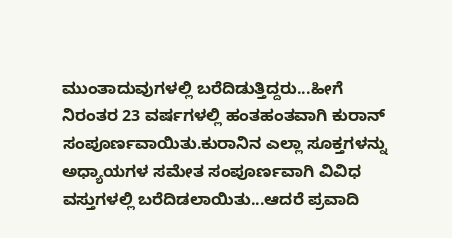ಮುಂತಾದುವುಗಳಲ್ಲಿ ಬರೆದಿಡುತ್ತಿದ್ದರು...ಹೀಗೆ ನಿರಂತರ 23 ವರ್ಷಗಳಲ್ಲಿ ಹಂತಹಂತವಾಗಿ ಕುರಾನ್ ಸಂಪೂರ್ಣವಾಯಿತು.ಕುರಾನಿನ ಎಲ್ಲಾ ಸೂಕ್ತಗಳನ್ನು ಅಧ್ಯಾಯಗಳ ಸಮೇತ ಸಂಪೂರ್ಣವಾಗಿ ವಿವಿಧ ವಸ್ತುಗಳಲ್ಲಿ ಬರೆದಿಡಲಾಯಿತು...ಆದರೆ ಪ್ರವಾದಿ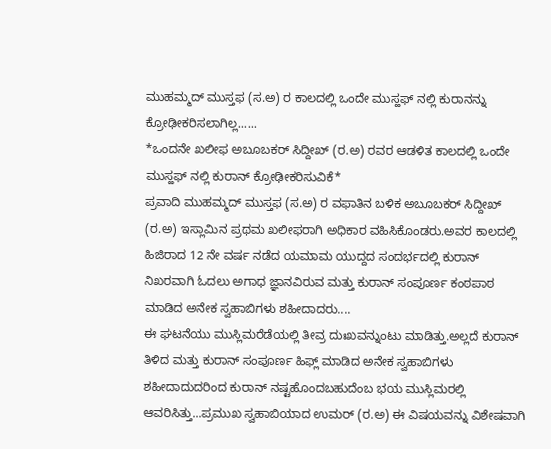ಮುಹಮ್ಮದ್ ಮುಸ್ತಫ (ಸ.ಅ) ರ ಕಾಲದಲ್ಲಿ ಒಂದೇ ಮುಸ್ಹಫ್ ನಲ್ಲಿ ಕುರಾನನ್ನು ಕ್ರೋಢೀಕರಿಸಲಾಗಿಲ್ಲ......
*ಒಂದನೇ ಖಲೀಫ ಅಬೂಬಕರ್ ಸಿದ್ದೀಖ್ (ರ.ಅ) ರವರ ಆಡಳಿತ ಕಾಲದಲ್ಲಿ ಒಂದೇ ಮುಸ್ಹಫ್ ನಲ್ಲಿ ಕುರಾನ್ ಕ್ರೋಢೀಕರಿಸುವಿಕೆ*
ಪ್ರವಾದಿ ಮುಹಮ್ಮದ್ ಮುಸ್ತಫ (ಸ.ಅ) ರ ವಫಾತಿನ ಬಳಿಕ ಅಬೂಬಕರ್ ಸಿದ್ದೀಖ್ (ರ.ಅ) ಇಸ್ಲಾಮಿನ ಪ್ರಥಮ ಖಲೀಫರಾಗಿ ಅಧಿಕಾರ ವಹಿಸಿಕೊಂಡರು.ಅವರ ಕಾಲದಲ್ಲಿ ಹಿಜಿರಾದ 12 ನೇ ವರ್ಷ ನಡೆದ ಯಮಾಮ ಯುದ್ದದ ಸಂದರ್ಭದಲ್ಲಿ ಕುರಾನ್ ನಿಖರವಾಗಿ ಓದಲು ಅಗಾಧ ಜ್ಞಾನವಿರುವ ಮತ್ತು ಕುರಾನ್ ಸಂಪೂರ್ಣ ಕಂಠಪಾಠ ಮಾಡಿದ ಅನೇಕ ಸ್ವಹಾಬಿಗಳು ಶಹೀದಾದರು....
ಈ ಘಟನೆಯು ಮುಸ್ಲಿಮರೆಡೆಯಲ್ಲಿ ತೀವ್ರ ದುಃಖವನ್ನುಂಟು ಮಾಡಿತ್ತು.ಅಲ್ಲದೆ ಕುರಾನ್ ತಿಳಿದ ಮತ್ತು ಕುರಾನ್ ಸಂಪೂರ್ಣ ಹಿಫ್ಲ್ ಮಾಡಿದ ಅನೇಕ ಸ್ವಹಾಬಿಗಳು ಶಹೀದಾದುದರಿಂದ ಕುರಾನ್ ನಷ್ಟಹೊಂದಬಹುದೆಂಬ ಭಯ ಮುಸ್ಲಿಮರಲ್ಲಿ ಆವರಿಸಿತ್ತು...ಪ್ರಮುಖ ಸ್ವಹಾಬಿಯಾದ ಉಮರ್ (ರ.ಅ) ಈ ವಿಷಯವನ್ನು ವಿಶೇಷವಾಗಿ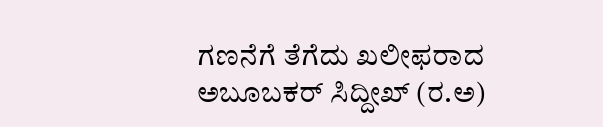ಗಣನೆಗೆ ತೆಗೆದು ಖಲೀಫರಾದ ಅಬೂಬಕರ್ ಸಿದ್ದೀಖ್ (ರ.ಅ)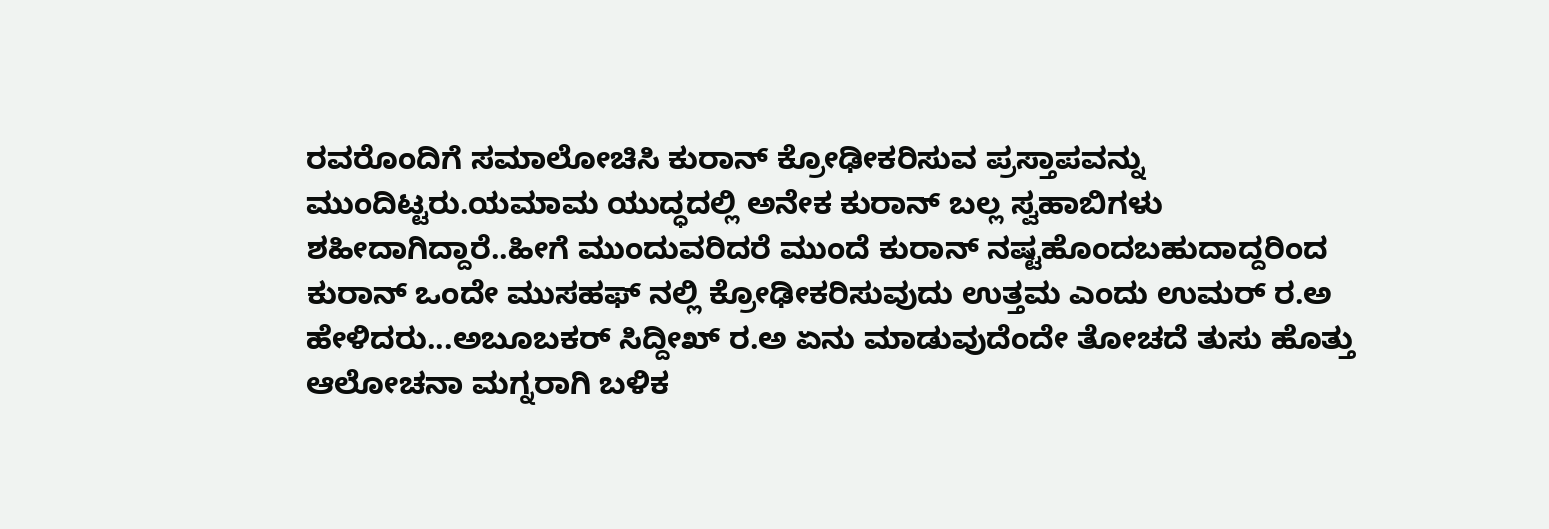ರವರೊಂದಿಗೆ ಸಮಾಲೋಚಿಸಿ ಕುರಾನ್ ಕ್ರೋಢೀಕರಿಸುವ ಪ್ರಸ್ತಾಪವನ್ನು ಮುಂದಿಟ್ಟರು.ಯಮಾಮ ಯುದ್ಧದಲ್ಲಿ ಅನೇಕ ಕುರಾನ್ ಬಲ್ಲ ಸ್ವಹಾಬಿಗಳು ಶಹೀದಾಗಿದ್ದಾರೆ..ಹೀಗೆ ಮುಂದುವರಿದರೆ ಮುಂದೆ ಕುರಾನ್ ನಷ್ಟಹೊಂದಬಹುದಾದ್ದರಿಂದ ಕುರಾನ್ ಒಂದೇ ಮುಸಹಫ್ ನಲ್ಲಿ ಕ್ರೋಢೀಕರಿಸುವುದು ಉತ್ತಮ ಎಂದು ಉಮರ್ ರ.ಅ ಹೇಳಿದರು...ಅಬೂಬಕರ್ ಸಿದ್ದೀಖ್ ರ.ಅ ಏನು ಮಾಡುವುದೆಂದೇ ತೋಚದೆ ತುಸು ಹೊತ್ತು ಆಲೋಚನಾ ಮಗ್ನರಾಗಿ ಬಳಿಕ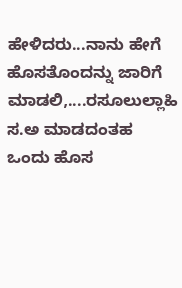ಹೇಳಿದರು...ನಾನು ಹೇಗೆ ಹೊಸತೊಂದನ್ನು ಜಾರಿಗೆ ಮಾಡಲಿ,....ರಸೂಲುಲ್ಲಾಹಿ ಸ.ಅ ಮಾಡದಂತಹ ಒಂದು ಹೊಸ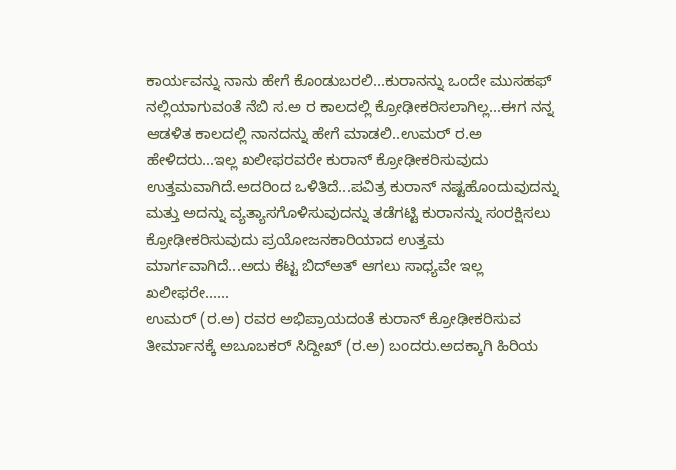ಕಾರ್ಯವನ್ನು ನಾನು ಹೇಗೆ ಕೊಂಡುಬರಲಿ...ಕುರಾನನ್ನು ಒಂದೇ ಮುಸಹಫ್ ನಲ್ಲಿಯಾಗುವಂತೆ ನೆಬಿ ಸ.ಅ ರ ಕಾಲದಲ್ಲಿ ಕ್ರೋಢೀಕರಿಸಲಾಗಿಲ್ಲ...ಈಗ ನನ್ನ ಆಡಳಿತ ಕಾಲದಲ್ಲಿ ನಾನದನ್ನು ಹೇಗೆ ಮಾಡಲಿ..ಉಮರ್ ರ.ಅ ಹೇಳಿದರು...ಇಲ್ಲ ಖಲೀಫರವರೇ ಕುರಾನ್ ಕ್ರೋಢೀಕರಿಸುವುದು ಉತ್ತಮವಾಗಿದೆ.ಅದರಿಂದ ಒಳಿತಿದೆ...ಪವಿತ್ರ ಕುರಾನ್ ನಷ್ಟಹೊಂದುವುದನ್ನು ಮತ್ತು ಅದನ್ನು ವ್ಯತ್ಯಾಸಗೊಳಿಸುವುದನ್ನು ತಡೆಗಟ್ಟಿ ಕುರಾನನ್ನು ಸಂರಕ್ಷಿಸಲು ಕ್ರೋಢೀಕರಿಸುವುದು ಪ್ರಯೋಜನಕಾರಿಯಾದ ಉತ್ತಮ ಮಾರ್ಗವಾಗಿದೆ...ಅದು ಕೆಟ್ಟ ಬಿದ್ಅತ್ ಆಗಲು ಸಾಧ್ಯವೇ ಇಲ್ಲ ಖಲೀಫರೇ......
ಉಮರ್ (ರ.ಅ) ರವರ ಅಭಿಪ್ರಾಯದಂತೆ ಕುರಾನ್ ಕ್ರೋಢೀಕರಿಸುವ ತೀರ್ಮಾನಕ್ಕೆ ಅಬೂಬಕರ್ ಸಿದ್ದೀಖ್ (ರ.ಅ) ಬಂದರು.ಅದಕ್ಕಾಗಿ ಹಿರಿಯ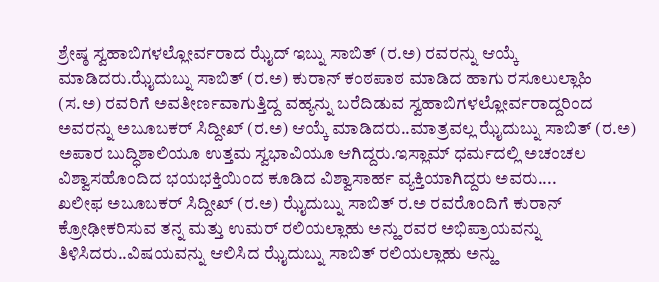ಶ್ರೇಷ್ಠ ಸ್ವಹಾಬಿಗಳಲ್ಲೋರ್ವರಾದ ಝೈದ್ ಇಬ್ನು ಸಾಬಿತ್ (ರ.ಅ) ರವರನ್ನು ಆಯ್ಕೆ ಮಾಡಿದರು.ಝೈದುಬ್ನು ಸಾಬಿತ್ (ರ.ಅ) ಕುರಾನ್ ಕಂಠಪಾಠ ಮಾಡಿದ ಹಾಗು ರಸೂಲುಲ್ಲಾಹಿ (ಸ.ಅ) ರವರಿಗೆ ಅವತೀರ್ಣವಾಗುತ್ತಿದ್ದ ವಹ್ಯನ್ನು ಬರೆದಿಡುವ ಸ್ವಹಾಬಿಗಳಲ್ಲೋರ್ವರಾದ್ದರಿಂದ ಅವರನ್ನು ಅಬೂಬಕರ್ ಸಿದ್ದೀಖ್ (ರ.ಅ) ಆಯ್ಕೆ ಮಾಡಿದರು..ಮಾತ್ರವಲ್ಲ ಝೈದುಬ್ನು ಸಾಬಿತ್ (ರ.ಅ) ಅಪಾರ ಬುದ್ಧಿಶಾಲಿಯೂ ಉತ್ತಮ ಸ್ವಭಾವಿಯೂ ಆಗಿದ್ದರು.ಇಸ್ಲಾಮ್ ಧರ್ಮದಲ್ಲಿ ಅಚಂಚಲ ವಿಶ್ವಾಸಹೊಂದಿದ ಭಯಭಕ್ತಿಯಿಂದ ಕೂಡಿದ ವಿಶ್ವಾಸಾರ್ಹ ವ್ಯಕ್ತಿಯಾಗಿದ್ದರು ಅವರು....
ಖಲೀಫ ಅಬೂಬಕರ್ ಸಿದ್ದೀಖ್ (ರ.ಅ) ಝೈದುಬ್ನು ಸಾಬಿತ್ ರ.ಅ ರವರೊಂದಿಗೆ ಕುರಾನ್ ಕ್ರೋಢೀಕರಿಸುವ ತನ್ನ ಮತ್ತು ಉಮರ್ ರಲಿಯಲ್ಲಾಹು ಅನ್ಹು ರವರ ಅಭಿಪ್ರಾಯವನ್ನು ತಿಳಿಸಿದರು..ವಿಷಯವನ್ನು ಆಲಿಸಿದ ಝೈದುಬ್ನು ಸಾಬಿತ್ ರಲಿಯಲ್ಲಾಹು ಅನ್ಹು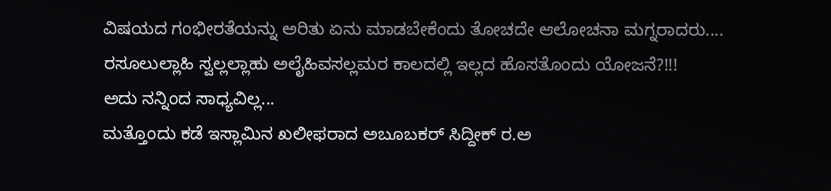ವಿಷಯದ ಗಂಭೀರತೆಯನ್ನು ಅರಿತು ಏನು ಮಾಡಬೇಕೆಂದು ತೋಚದೇ ಆಲೋಚನಾ ಮಗ್ನರಾದರು....
ರಸೂಲುಲ್ಲಾಹಿ ಸ್ವಲ್ಲಲ್ಲಾಹು ಅಲೈಹಿವಸಲ್ಲಮರ ಕಾಲದಲ್ಲಿ ಇಲ್ಲದ ಹೊಸತೊಂದು ಯೋಜನೆ?!!!
ಅದು ನನ್ನಿಂದ ಸಾಧ್ಯವಿಲ್ಲ...
ಮತ್ತೊಂದು ಕಡೆ ಇಸ್ಲಾಮಿನ ಖಲೀಫರಾದ ಅಬೂಬಕರ್ ಸಿದ್ದೀಕ್ ರ.ಅ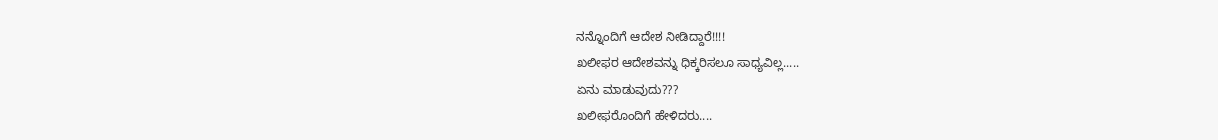ನನ್ನೊಂದಿಗೆ ಆದೇಶ ನೀಡಿದ್ದಾರೆ!!!!
ಖಲೀಫರ ಆದೇಶವನ್ನು ಧಿಕ್ಕರಿಸಲೂ ಸಾಧ್ಯವಿಲ್ಲ.....
ಏನು ಮಾಡುವುದು???
ಖಲೀಫರೊಂದಿಗೆ ಹೇಳಿದರು....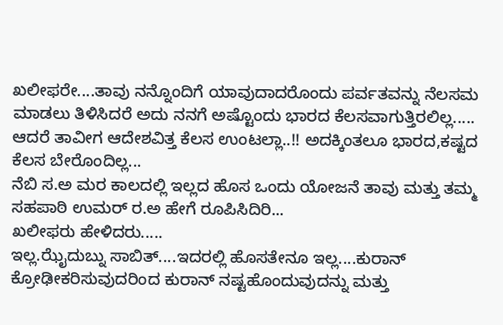ಖಲೀಫರೇ....ತಾವು ನನ್ನೊಂದಿಗೆ ಯಾವುದಾದರೊಂದು ಪರ್ವತವನ್ನು ನೆಲಸಮ ಮಾಡಲು ತಿಳಿಸಿದರೆ ಅದು ನನಗೆ ಅಷ್ಟೊಂದು ಭಾರದ ಕೆಲಸವಾಗುತ್ತಿರಲಿಲ್ಲ.....
ಆದರೆ ತಾವೀಗ ಆದೇಶವಿತ್ತ ಕೆಲಸ ಉಂಟಲ್ಲಾ..!! ಅದಕ್ಕಿಂತಲೂ ಭಾರದ,ಕಷ್ಟದ ಕೆಲಸ ಬೇರೊಂದಿಲ್ಲ...
ನೆಬಿ ಸ.ಅ ಮರ ಕಾಲದಲ್ಲಿ ಇಲ್ಲದ ಹೊಸ ಒಂದು ಯೋಜನೆ ತಾವು ಮತ್ತು ತಮ್ಮ ಸಹಪಾಠಿ ಉಮರ್ ರ.ಅ ಹೇಗೆ ರೂಪಿಸಿದಿರಿ...
ಖಲೀಫರು ಹೇಳಿದರು.....
ಇಲ್ಲ.ಝೈದುಬ್ನು ಸಾಬಿತ್....ಇದರಲ್ಲಿ ಹೊಸತೇನೂ ಇಲ್ಲ....ಕುರಾನ್ ಕ್ರೋಢೀಕರಿಸುವುದರಿಂದ ಕುರಾನ್ ನಷ್ಟಹೊಂದುವುದನ್ನು ಮತ್ತು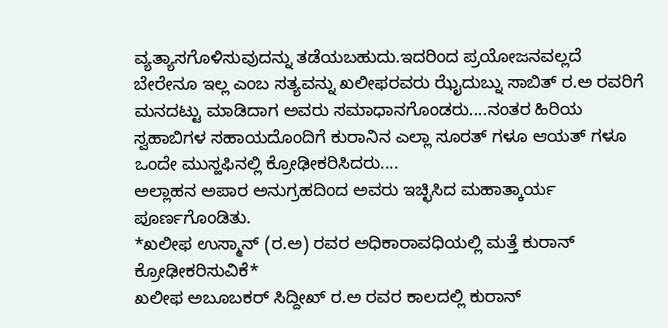ವ್ಯತ್ಯಾಸಗೊಳಿಸುವುದನ್ನು ತಡೆಯಬಹುದು.ಇದರಿಂದ ಪ್ರಯೋಜನವಲ್ಲದೆ ಬೇರೇನೂ ಇಲ್ಲ ಎಂಬ ಸತ್ಯವನ್ನು ಖಲೀಫರವರು ಝೈದುಬ್ನು ಸಾಬಿತ್ ರ.ಅ ರವರಿಗೆ ಮನದಟ್ಟು ಮಾಡಿದಾಗ ಅವರು ಸಮಾಧಾನಗೊಂಡರು....ನಂತರ ಹಿರಿಯ ಸ್ವಹಾಬಿಗಳ ಸಹಾಯದೊಂದಿಗೆ ಕುರಾನಿನ ಎಲ್ಲಾ ಸೂರತ್ ಗಳೂ ಆಯತ್ ಗಳೂ ಒಂದೇ ಮುಸ್ಹಫಿನಲ್ಲಿ ಕ್ರೋಢೀಕರಿಸಿದರು....
ಅಲ್ಲಾಹನ ಅಪಾರ ಅನುಗ್ರಹದಿಂದ ಅವರು ಇಚ್ಛಿಸಿದ ಮಹಾತ್ಕಾರ್ಯ ಪೂರ್ಣಗೊಂಡಿತು.
*ಖಲೀಫ ಉಸ್ಮಾನ್ (ರ.ಅ) ರವರ ಅಧಿಕಾರಾವಧಿಯಲ್ಲಿ ಮತ್ತೆ ಕುರಾನ್ ಕ್ರೋಢೀಕರಿಸುವಿಕೆ*
ಖಲೀಫ ಅಬೂಬಕರ್ ಸಿದ್ದೀಖ್ ರ.ಅ ರವರ ಕಾಲದಲ್ಲಿ ಕುರಾನ್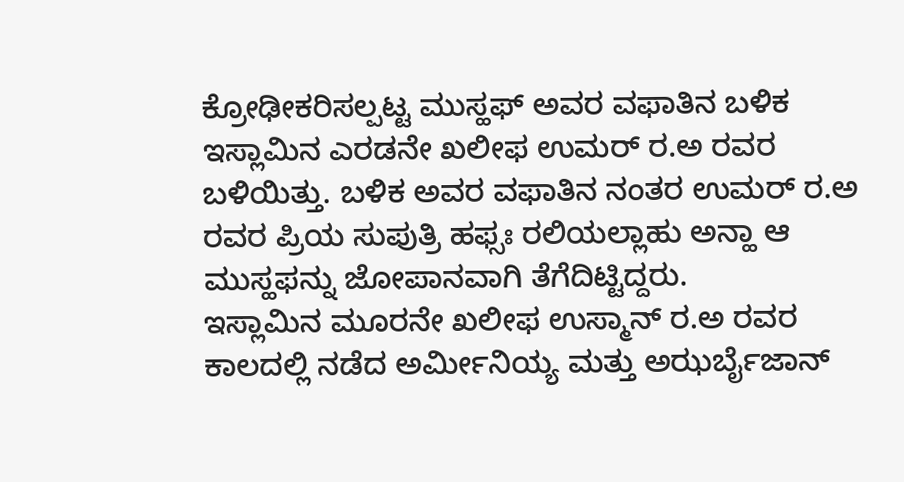ಕ್ರೋಢೀಕರಿಸಲ್ಪಟ್ಟ ಮುಸ್ಹಫ್ ಅವರ ವಫಾತಿನ ಬಳಿಕ ಇಸ್ಲಾಮಿನ ಎರಡನೇ ಖಲೀಫ ಉಮರ್ ರ.ಅ ರವರ ಬಳಿಯಿತ್ತು. ಬಳಿಕ ಅವರ ವಫಾತಿನ ನಂತರ ಉಮರ್ ರ.ಅ ರವರ ಪ್ರಿಯ ಸುಪುತ್ರಿ ಹಫ್ಸಃ ರಲಿಯಲ್ಲಾಹು ಅನ್ಹಾ ಆ ಮುಸ್ಹಫನ್ನು ಜೋಪಾನವಾಗಿ ತೆಗೆದಿಟ್ಟಿದ್ದರು.
ಇಸ್ಲಾಮಿನ ಮೂರನೇ ಖಲೀಫ ಉಸ್ಮಾನ್ ರ.ಅ ರವರ ಕಾಲದಲ್ಲಿ ನಡೆದ ಅರ್ಮೀನಿಯ್ಯ ಮತ್ತು ಅಝರ್ಬೈಜಾನ್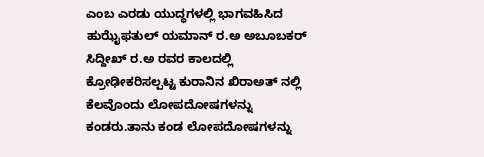ಎಂಬ ಎರಡು ಯುದ್ಧಗಳಲ್ಲಿ ಭಾಗವಹಿಸಿದ ಹುಝೈಫತುಲ್ ಯಮಾನ್ ರ.ಅ ಅಬೂಬಕರ್ ಸಿದ್ದೀಖ್ ರ.ಅ ರವರ ಕಾಲದಲ್ಲಿ ಕ್ರೋಢೀಕರಿಸಲ್ಪಟ್ಟ ಕುರಾನಿನ ಖಿರಾಅತ್ ನಲ್ಲಿ ಕೆಲವೊಂದು ಲೋಪದೋಷಗಳನ್ನು ಕಂಡರು.ತಾನು ಕಂಡ ಲೋಪದೋಷಗಳನ್ನು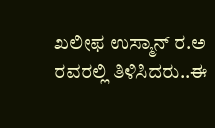ಖಲೀಫ ಉಸ್ಮಾನ್ ರ.ಅ ರವರಲ್ಲಿ ತಿಳಿಸಿದರು..ಈ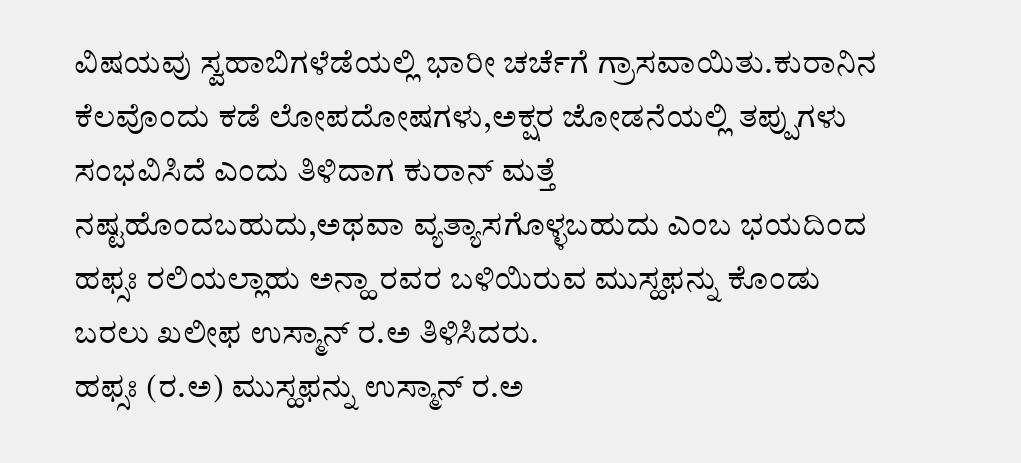ವಿಷಯವು ಸ್ವಹಾಬಿಗಳೆಡೆಯಲ್ಲಿ ಭಾರೀ ಚರ್ಚೆಗೆ ಗ್ರಾಸವಾಯಿತು.ಕುರಾನಿನ ಕೆಲವೊಂದು ಕಡೆ ಲೋಪದೋಷಗಳು,ಅಕ್ಷರ ಜೋಡನೆಯಲ್ಲಿ ತಪ್ಪುಗಳು ಸಂಭವಿಸಿದೆ ಎಂದು ತಿಳಿದಾಗ ಕುರಾನ್ ಮತ್ತೆ ನಷ್ಟಹೊಂದಬಹುದು,ಅಥವಾ ವ್ಯತ್ಯಾಸಗೊಳ್ಳಬಹುದು ಎಂಬ ಭಯದಿಂದ ಹಫ್ಸಃ ರಲಿಯಲ್ಲಾಹು ಅನ್ಹಾ ರವರ ಬಳಿಯಿರುವ ಮುಸ್ಹಫನ್ನು ಕೊಂಡು ಬರಲು ಖಲೀಫ ಉಸ್ಮಾನ್ ರ.ಅ ತಿಳಿಸಿದರು.
ಹಫ್ಸಃ (ರ.ಅ) ಮುಸ್ಹಫನ್ನು ಉಸ್ಮಾನ್ ರ.ಅ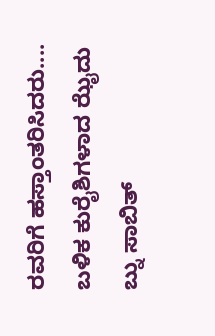ರವರಿಗೆ ಹಸ್ತಾಂತರಿಸಿದರು....
ಬಳಿಕ ಕುರೈಶಿಗಳಾದ ಝೈದು ಬ್ನು ಸಾಬಿತ್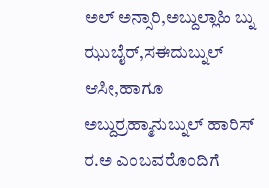ಅಲ್ ಅನ್ಸಾರಿ,ಅಬ್ದುಲ್ಲಾಹಿ ಬ್ನು ಝುಬೈರ್,ಸಈದುಬ್ನುಲ್ ಆಸೀ,ಹಾಗೂ ಅಬ್ದುರ್ರಹ್ಮಾನುಬ್ನುಲ್ ಹಾರಿಸ್ ರ.ಅ ಎಂಬವರೊಂದಿಗೆ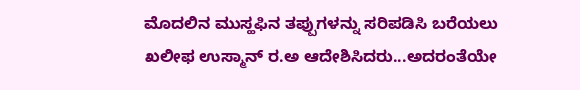ಮೊದಲಿನ ಮುಸ್ಹಫಿನ ತಪ್ಪುಗಳನ್ನು ಸರಿಪಡಿಸಿ ಬರೆಯಲು ಖಲೀಫ ಉಸ್ಮಾನ್ ರ.ಅ ಆದೇಶಿಸಿದರು...ಅದರಂತೆಯೇ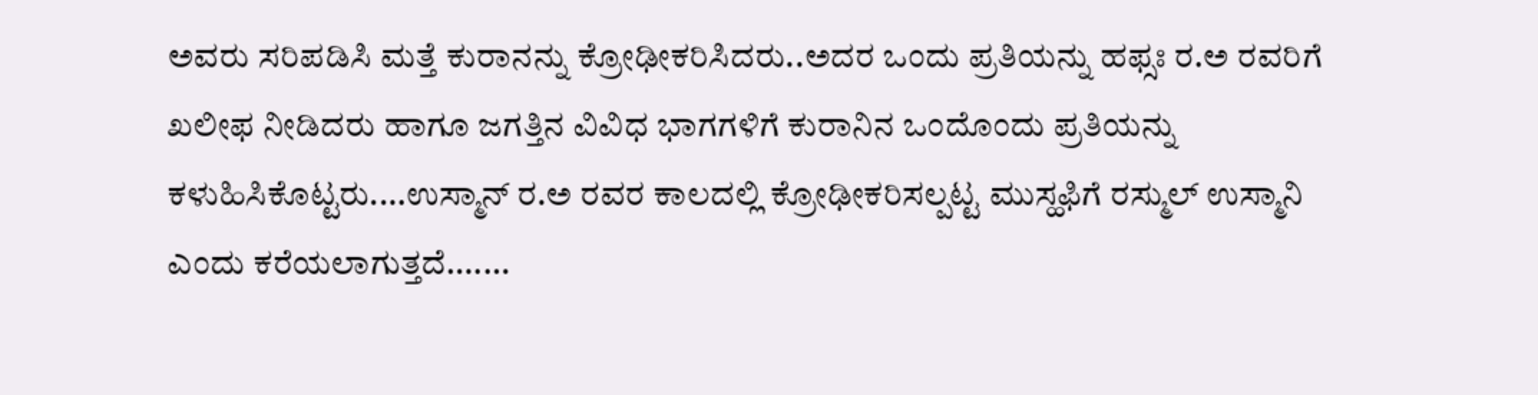ಅವರು ಸರಿಪಡಿಸಿ ಮತ್ತೆ ಕುರಾನನ್ನು ಕ್ರೋಢೀಕರಿಸಿದರು..ಅದರ ಒಂದು ಪ್ರತಿಯನ್ನು ಹಫ್ಸಃ ರ.ಅ ರವರಿಗೆ ಖಲೀಫ ನೀಡಿದರು ಹಾಗೂ ಜಗತ್ತಿನ ವಿವಿಧ ಭಾಗಗಳಿಗೆ ಕುರಾನಿನ ಒಂದೊಂದು ಪ್ರತಿಯನ್ನು ಕಳುಹಿಸಿಕೊಟ್ಟರು....ಉಸ್ಮಾನ್ ರ.ಅ ರವರ ಕಾಲದಲ್ಲಿ ಕ್ರೋಢೀಕರಿಸಲ್ಪಟ್ಟ ಮುಸ್ಹಫಿಗೆ ರಸ್ಮುಲ್ ಉಸ್ಮಾನಿ ಎಂದು ಕರೆಯಲಾಗುತ್ತದೆ.......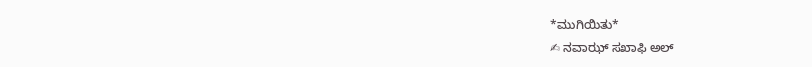*ಮುಗಿಯಿತು*
✍ ನವಾಝ್ ಸಖಾಫಿ ಅಲ್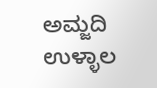ಅಮ್ಜದಿ ಉಳ್ಳಾಲ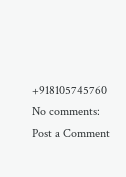+918105745760
No comments:
Post a Comment